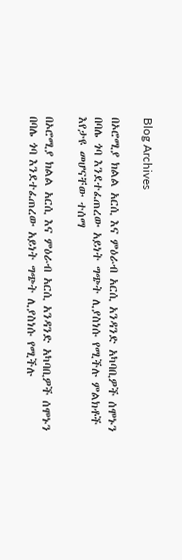Blog Archives

በኦሮሚያ ክልል አርሲ እና ምዕራብ አርሲ አንዳንድ አካባቢዎች ሰሞኑን በባሌ ጎባ እንደተፈጠረው አይነት ግጭት ሊያስነሱ የሚችሉ ምልክቶች እየታዩ መሆናቸው ተሰማ

በኦሮሚያ ክልል አርሲ እና ምዕራብ አርሲ አንዳንድ አካባቢዎች ሰሞኑን በባሌ ጎባ እንደተፈጠረው አይነት ግጭት ሊያስነሱ የሚችሉ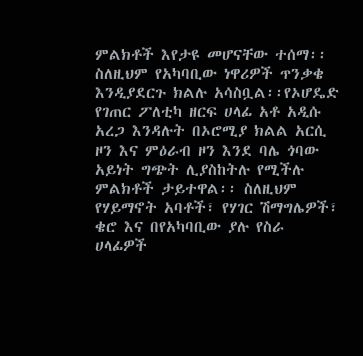ምልክቶች እየታዩ መሆናቸው ተሰማ፡፡ ስለዚህም የአካባቢው ነዋሪዎች ጥንቃቄ እንዲያደርጉ ክልሉ አሳስቧል፡፡የኦሆዴድ የገጠር ፖለቲካ ዘርፍ ሀላፊ አቶ አዲሱ አረጋ እንዳሉት በኦሮሚያ ክልል አርሲ ዞን እና ምዕራብ ዞን እንደ ባሌ ጎባው አይነት ግጭት ሊያስከትሉ የሚችሉ ምልክቶች ታይተዋል፡፡ ስለዚህም የሃይማኖት አባቶች፣ የሃገር ሽማግሌዎች፣ ቄሮ እና በየአካባቢው ያሉ የስራ ሀላፊዎች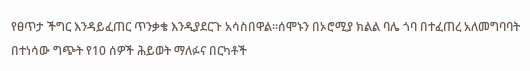የፀጥታ ችግር እንዳይፈጠር ጥንቃቄ እንዲያደርጉ አሳስበዋል፡፡ሰሞኑን በኦሮሚያ ክልል ባሌ ጎባ በተፈጠረ አለመግባባት በተነሳው ግጭት የ10 ሰዎች ሕይወት ማለፉና በርካቶች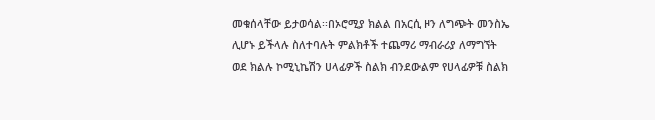መቁሰላቸው ይታወሳል፡፡በኦሮሚያ ክልል በአርሲ ዞን ለግጭት መንስኤ ሊሆኑ ይችላሉ ስለተባሉት ምልክቶች ተጨማሪ ማብራሪያ ለማግኘት ወደ ክልሉ ኮሚኒኬሽን ሀላፊዎች ስልክ ብንደውልም የሀላፊዎቹ ስልክ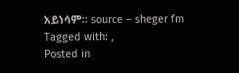አይነሳም፡፡ source – sheger fm
Tagged with: ,
Posted in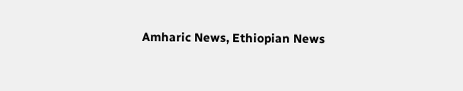Amharic News, Ethiopian News